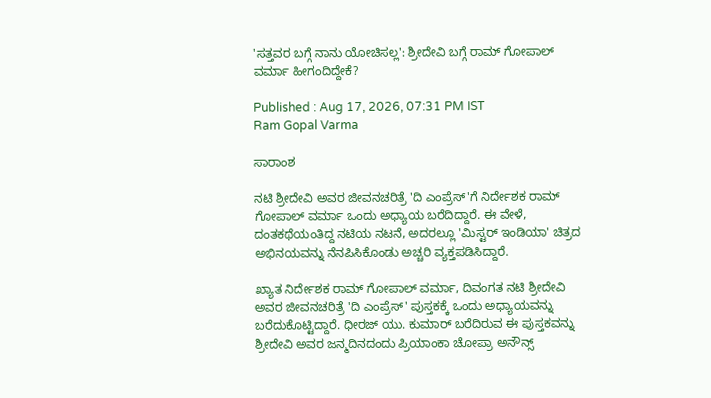'ಸತ್ತವರ ಬಗ್ಗೆ ನಾನು ಯೋಚಿಸಲ್ಲ': ಶ್ರೀದೇವಿ ಬಗ್ಗೆ ರಾಮ್ ಗೋಪಾಲ್ ವರ್ಮಾ ಹೀಗಂದಿದ್ದೇಕೆ?

Published : Aug 17, 2026, 07:31 PM IST
Ram Gopal Varma

ಸಾರಾಂಶ

ನಟಿ ಶ್ರೀದೇವಿ ಅವರ ಜೀವನಚರಿತ್ರೆ 'ದಿ ಎಂಪ್ರೆಸ್'ಗೆ ನಿರ್ದೇಶಕ ರಾಮ್ ಗೋಪಾಲ್ ವರ್ಮಾ ಒಂದು ಅಧ್ಯಾಯ ಬರೆದಿದ್ದಾರೆ. ಈ ವೇಳೆ, ದಂತಕಥೆಯಂತಿದ್ದ ನಟಿಯ ನಟನೆ, ಅದರಲ್ಲೂ 'ಮಿಸ್ಟರ್ ಇಂಡಿಯಾ' ಚಿತ್ರದ ಅಭಿನಯವನ್ನು ನೆನಪಿಸಿಕೊಂಡು ಅಚ್ಚರಿ ವ್ಯಕ್ತಪಡಿಸಿದ್ದಾರೆ.

ಖ್ಯಾತ ನಿರ್ದೇಶಕ ರಾಮ್ ಗೋಪಾಲ್ ವರ್ಮಾ, ದಿವಂಗತ ನಟಿ ಶ್ರೀದೇವಿ ಅವರ ಜೀವನಚರಿತ್ರೆ 'ದಿ ಎಂಪ್ರೆಸ್' ಪುಸ್ತಕಕ್ಕೆ ಒಂದು ಅಧ್ಯಾಯವನ್ನು ಬರೆದುಕೊಟ್ಟಿದ್ದಾರೆ. ಧೀರಜ್ ಯು. ಕುಮಾರ್ ಬರೆದಿರುವ ಈ ಪುಸ್ತಕವನ್ನು ಶ್ರೀದೇವಿ ಅವರ ಜನ್ಮದಿನದಂದು ಪ್ರಿಯಾಂಕಾ ಚೋಪ್ರಾ ಅನೌನ್ಸ್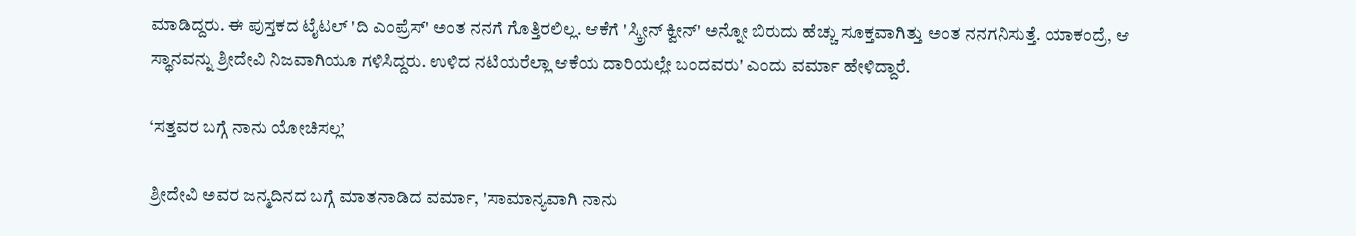ಮಾಡಿದ್ದರು. ಈ ಪುಸ್ತಕದ ಟೈಟಲ್ 'ದಿ ಎಂಪ್ರೆಸ್' ಅಂತ ನನಗೆ ಗೊತ್ತಿರಲಿಲ್ಲ. ಆಕೆಗೆ 'ಸ್ಕ್ರೀನ್ ಕ್ವೀನ್' ಅನ್ನೋ ಬಿರುದು ಹೆಚ್ಚು ಸೂಕ್ತವಾಗಿತ್ತು ಅಂತ ನನಗನಿಸುತ್ತೆ. ಯಾಕಂದ್ರೆ, ಆ ಸ್ಥಾನವನ್ನು ಶ್ರೀದೇವಿ ನಿಜವಾಗಿಯೂ ಗಳಿಸಿದ್ದರು. ಉಳಿದ ನಟಿಯರೆಲ್ಲಾ ಆಕೆಯ ದಾರಿಯಲ್ಲೇ ಬಂದವರು' ಎಂದು ವರ್ಮಾ ಹೇಳಿದ್ದಾರೆ.

‘ಸತ್ತವರ ಬಗ್ಗೆ ನಾನು ಯೋಚಿಸಲ್ಲ’

ಶ್ರೀದೇವಿ ಅವರ ಜನ್ಮದಿನದ ಬಗ್ಗೆ ಮಾತನಾಡಿದ ವರ್ಮಾ, 'ಸಾಮಾನ್ಯವಾಗಿ ನಾನು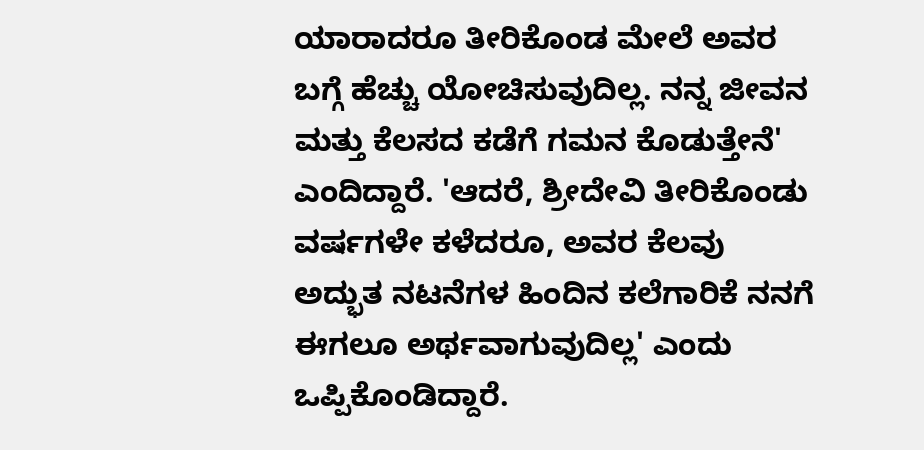ಯಾರಾದರೂ ತೀರಿಕೊಂಡ ಮೇಲೆ ಅವರ ಬಗ್ಗೆ ಹೆಚ್ಚು ಯೋಚಿಸುವುದಿಲ್ಲ. ನನ್ನ ಜೀವನ ಮತ್ತು ಕೆಲಸದ ಕಡೆಗೆ ಗಮನ ಕೊಡುತ್ತೇನೆ' ಎಂದಿದ್ದಾರೆ. 'ಆದರೆ, ಶ್ರೀದೇವಿ ತೀರಿಕೊಂಡು ವರ್ಷಗಳೇ ಕಳೆದರೂ, ಅವರ ಕೆಲವು ಅದ್ಭುತ ನಟನೆಗಳ ಹಿಂದಿನ ಕಲೆಗಾರಿಕೆ ನನಗೆ ಈಗಲೂ ಅರ್ಥವಾಗುವುದಿಲ್ಲ' ಎಂದು ಒಪ್ಪಿಕೊಂಡಿದ್ದಾರೆ.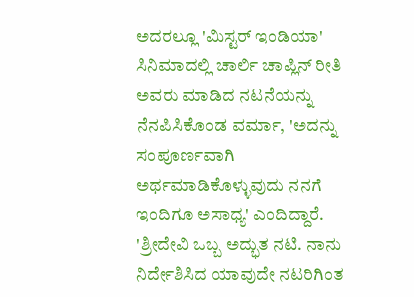ಅದರಲ್ಲೂ 'ಮಿಸ್ಟರ್ ಇಂಡಿಯಾ' ಸಿನಿಮಾದಲ್ಲಿ ಚಾರ್ಲಿ ಚಾಪ್ಲಿನ್ ರೀತಿ ಅವರು ಮಾಡಿದ ನಟನೆಯನ್ನು ನೆನಪಿಸಿಕೊಂಡ ವರ್ಮಾ, 'ಅದನ್ನು ಸಂಪೂರ್ಣವಾಗಿ ಅರ್ಥಮಾಡಿಕೊಳ್ಳುವುದು ನನಗೆ ಇಂದಿಗೂ ಅಸಾಧ್ಯ' ಎಂದಿದ್ದಾರೆ. 'ಶ್ರೀದೇವಿ ಒಬ್ಬ ಅದ್ಭುತ ನಟಿ. ನಾನು ನಿರ್ದೇಶಿಸಿದ ಯಾವುದೇ ನಟರಿಗಿಂತ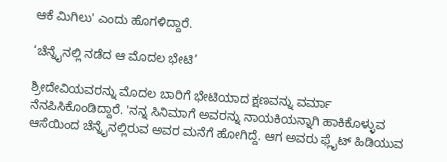ಆಕೆ ಮಿಗಿಲು' ಎಂದು ಹೊಗಳಿದ್ದಾರೆ.

‘ಚೆನ್ನೈನಲ್ಲಿ ನಡೆದ ಆ ಮೊದಲ ಭೇಟಿ’

ಶ್ರೀದೇವಿಯವರನ್ನು ಮೊದಲ ಬಾರಿಗೆ ಭೇಟಿಯಾದ ಕ್ಷಣವನ್ನು ವರ್ಮಾ ನೆನಪಿಸಿಕೊಂಡಿದ್ದಾರೆ. 'ನನ್ನ ಸಿನಿಮಾಗೆ ಅವರನ್ನು ನಾಯಕಿಯನ್ನಾಗಿ ಹಾಕಿಕೊಳ್ಳುವ ಆಸೆಯಿಂದ ಚೆನ್ನೈನಲ್ಲಿರುವ ಅವರ ಮನೆಗೆ ಹೋಗಿದ್ದೆ. ಆಗ ಅವರು ಫ್ಲೈಟ್ ಹಿಡಿಯುವ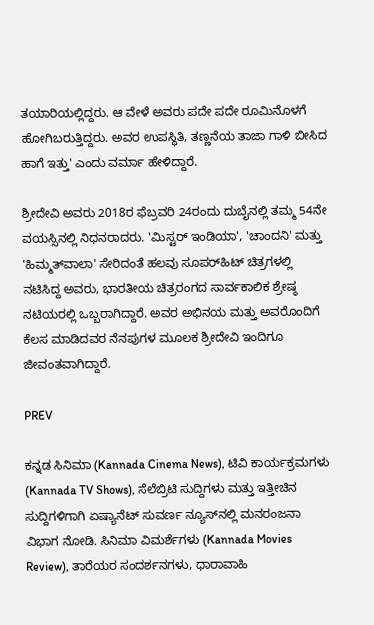ತಯಾರಿಯಲ್ಲಿದ್ದರು. ಆ ವೇಳೆ ಅವರು ಪದೇ ಪದೇ ರೂಮಿನೊಳಗೆ ಹೋಗಿಬರುತ್ತಿದ್ದರು. ಅವರ ಉಪಸ್ಥಿತಿ, ತಣ್ಣನೆಯ ತಾಜಾ ಗಾಳಿ ಬೀಸಿದ ಹಾಗೆ ಇತ್ತು' ಎಂದು ವರ್ಮಾ ಹೇಳಿದ್ದಾರೆ.

ಶ್ರೀದೇವಿ ಅವರು 2018ರ ಫೆಬ್ರವರಿ 24ರಂದು ದುಬೈನಲ್ಲಿ ತಮ್ಮ 54ನೇ ವಯಸ್ಸಿನಲ್ಲಿ ನಿಧನರಾದರು. 'ಮಿಸ್ಟರ್ ಇಂಡಿಯಾ', 'ಚಾಂದನಿ' ಮತ್ತು 'ಹಿಮ್ಮತ್‌ವಾಲಾ' ಸೇರಿದಂತೆ ಹಲವು ಸೂಪರ್‌ಹಿಟ್ ಚಿತ್ರಗಳಲ್ಲಿ ನಟಿಸಿದ್ದ ಅವರು, ಭಾರತೀಯ ಚಿತ್ರರಂಗದ ಸಾರ್ವಕಾಲಿಕ ಶ್ರೇಷ್ಠ ನಟಿಯರಲ್ಲಿ ಒಬ್ಬರಾಗಿದ್ದಾರೆ. ಅವರ ಅಭಿನಯ ಮತ್ತು ಅವರೊಂದಿಗೆ ಕೆಲಸ ಮಾಡಿದವರ ನೆನಪುಗಳ ಮೂಲಕ ಶ್ರೀದೇವಿ ಇಂದಿಗೂ ಜೀವಂತವಾಗಿದ್ದಾರೆ.

PREV

ಕನ್ನಡ ಸಿನಿಮಾ (Kannada Cinema News), ಟಿವಿ ಕಾರ್ಯಕ್ರಮಗಳು (Kannada TV Shows), ಸೆಲೆಬ್ರಿಟಿ ಸುದ್ದಿಗಳು ಮತ್ತು ಇತ್ತೀಚಿನ ಸುದ್ದಿಗಳಿಗಾಗಿ ಏಷ್ಯಾನೆಟ್ ಸುವರ್ಣ ನ್ಯೂಸ್‌ನಲ್ಲಿ ಮನರಂಜನಾ ವಿಭಾಗ ನೋಡಿ. ಸಿನಿಮಾ ವಿಮರ್ಶೆಗಳು (Kannada Movies Review), ತಾರೆಯರ ಸಂದರ್ಶನಗಳು, ಧಾರಾವಾಹಿ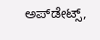ಅಪ್‌ಡೇಟ್ಸ್‌,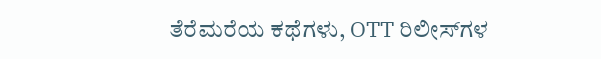ತೆರೆಮರೆಯ ಕಥೆಗಳು, OTT ರಿಲೀಸ್‌ಗಳ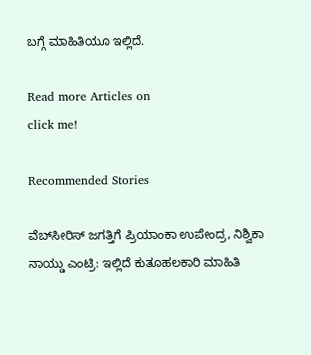ಬಗ್ಗೆ ಮಾಹಿತಿಯೂ ಇಲ್ಲಿದೆ.

Read more Articles on
click me!

Recommended Stories

ವೆಬ್‌ಸೀರಿಸ್ ಜಗತ್ತಿಗೆ ಪ್ರಿಯಾಂಕಾ ಉಪೇಂದ್ರ, ನಿಶ್ವಿಕಾ ನಾಯ್ಡು ಎಂಟ್ರಿ: ಇಲ್ಲಿದೆ ಕುತೂಹಲಕಾರಿ ಮಾಹಿತಿ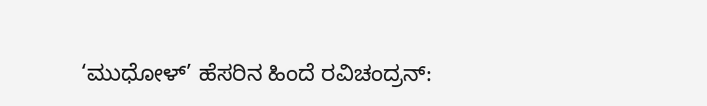‘ಮುಧೋಳ್’ ಹೆಸರಿನ ಹಿಂದೆ ರವಿಚಂದ್ರನ್: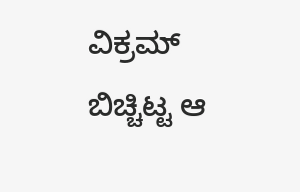ವಿಕ್ರಮ್ ಬಿಚ್ಚಿಟ್ಟ ಆ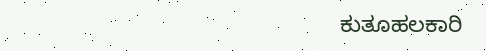ಕುತೂಹಲಕಾರಿ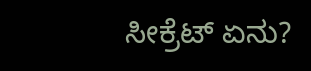ಸೀಕ್ರೆಟ್ ಏನು?